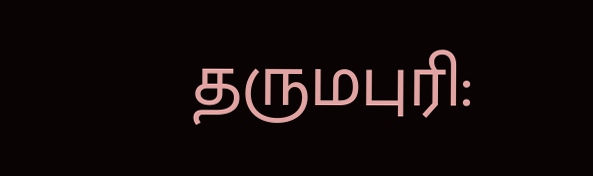தருமபுரி: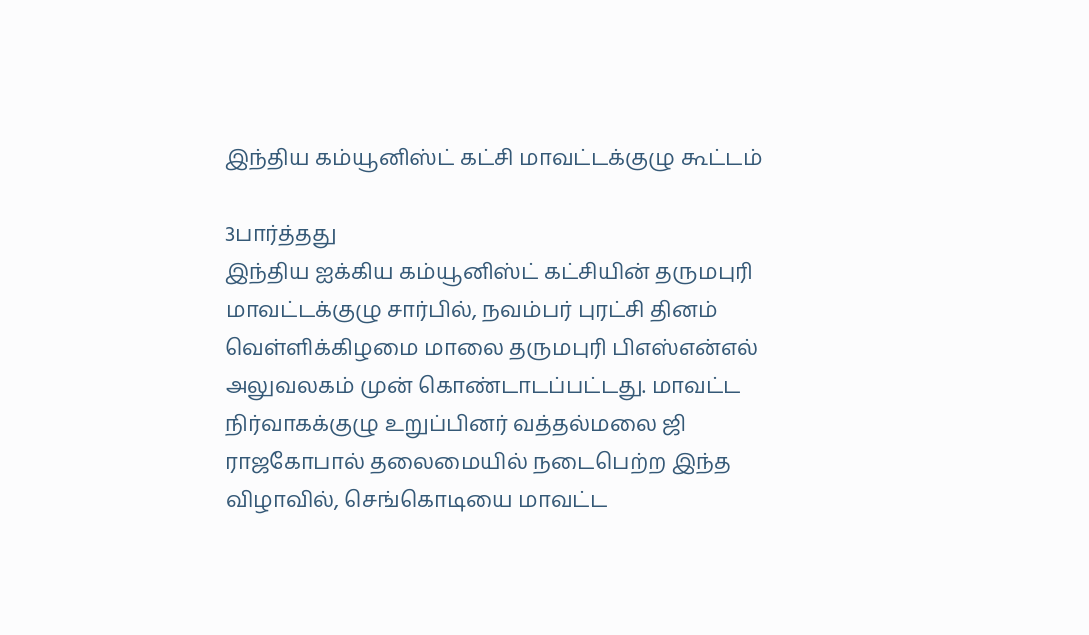இந்திய கம்யூனிஸ்ட் கட்சி மாவட்டக்குழு கூட்டம்

3பார்த்தது
இந்திய ஐக்கிய கம்யூனிஸ்ட் கட்சியின் தருமபுரி மாவட்டக்குழு சார்பில், நவம்பர் புரட்சி தினம் வெள்ளிக்கிழமை மாலை தருமபுரி பிஎஸ்என்எல் அலுவலகம் முன் கொண்டாடப்பட்டது. மாவட்ட நிர்வாகக்குழு உறுப்பினர் வத்தல்மலை ஜி ராஜகோபால் தலைமையில் நடைபெற்ற இந்த விழாவில், செங்கொடியை மாவட்ட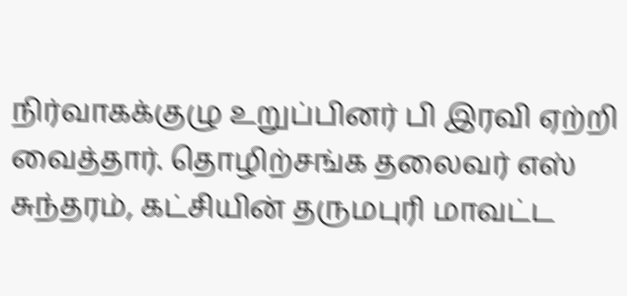நிர்வாகக்குழு உறுப்பினர் பி இரவி ஏற்றி வைத்தார். தொழிற்சங்க தலைவர் எஸ் சுந்தரம், கட்சியின் தருமபுரி மாவட்ட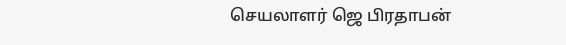செயலாளர் ஜெ பிரதாபன்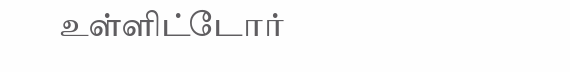உள்ளிட்டோர்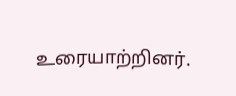உரையாற்றினர்.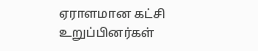ஏராளமான கட்சி உறுப்பினர்கள்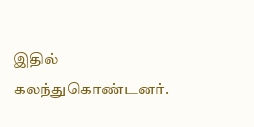இதில் கலந்துகொண்டனர்.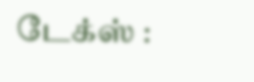டேக்ஸ் :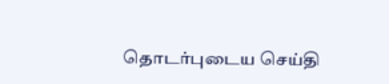தொடர்புடைய செய்தி